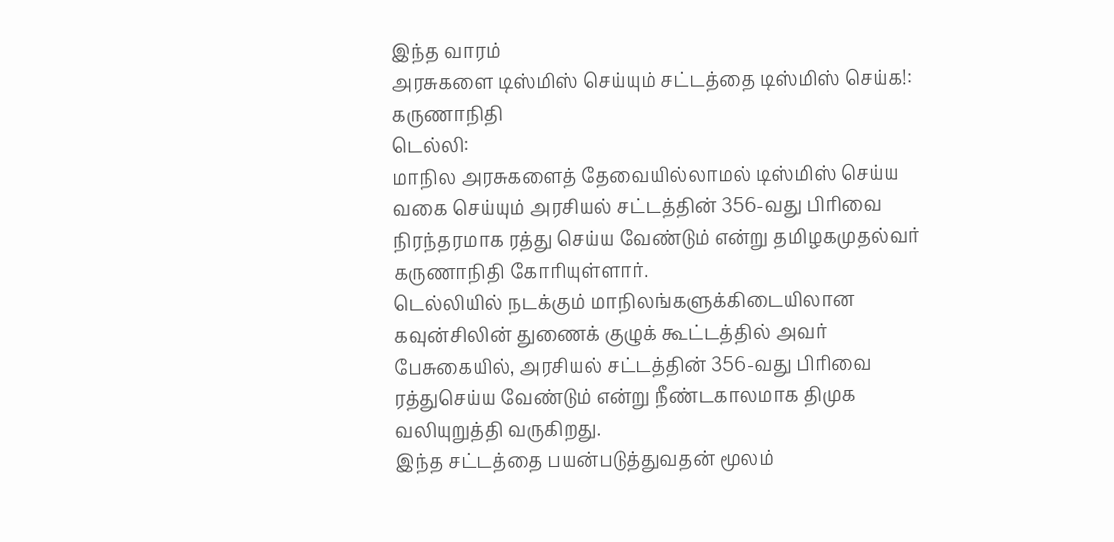இந்த வாரம்
அரசுகளை டிஸ்மிஸ் செய்யும் சட்டத்தை டிஸ்மிஸ் செய்க!: கருணாநிதி
டெல்லி:
மாநில அரசுகளைத் தேவையில்லாமல் டிஸ்மிஸ் செய்ய வகை செய்யும் அரசியல் சட்டத்தின் 356-வது பிரிவை நிரந்தரமாக ரத்து செய்ய வேண்டும் என்று தமிழகமுதல்வர் கருணாநிதி கோரியுள்ளார்.
டெல்லியில் நடக்கும் மாநிலங்களுக்கிடையிலான கவுன்சிலின் துணைக் குழுக் கூட்டத்தில் அவர் பேசுகையில், அரசியல் சட்டத்தின் 356-வது பிரிவை ரத்துசெய்ய வேண்டும் என்று நீண்டகாலமாக திமுக வலியுறுத்தி வருகிறது.
இந்த சட்டத்தை பயன்படுத்துவதன் மூலம்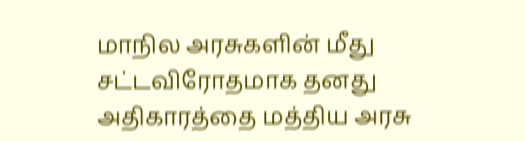மாநில அரசுகளின் மீது சட்டவிரோதமாக தனது அதிகாரத்தை மத்திய அரசு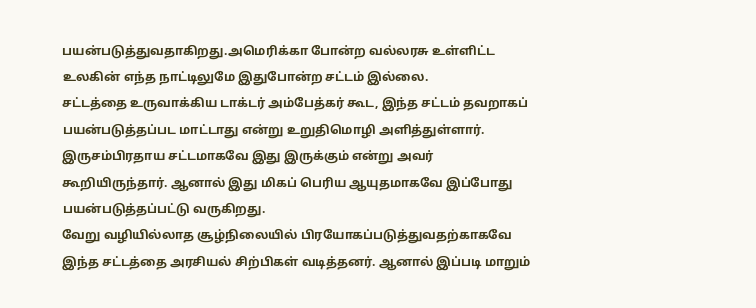பயன்படுத்துவதாகிறது.அமெரிக்கா போன்ற வல்லரசு உள்ளிட்ட உலகின் எந்த நாட்டிலுமே இதுபோன்ற சட்டம் இல்லை.
சட்டத்தை உருவாக்கிய டாக்டர் அம்பேத்கர் கூட, இந்த சட்டம் தவறாகப் பயன்படுத்தப்பட மாட்டாது என்று உறுதிமொழி அளித்துள்ளார். இருசம்பிரதாய சட்டமாகவே இது இருக்கும் என்று அவர் கூறியிருந்தார். ஆனால் இது மிகப் பெரிய ஆயுதமாகவே இப்போது பயன்படுத்தப்பட்டு வருகிறது.
வேறு வழியில்லாத சூழ்நிலையில் பிரயோகப்படுத்துவதற்காகவே இந்த சட்டத்தை அரசியல் சிற்பிகள் வடித்தனர். ஆனால் இப்படி மாறும்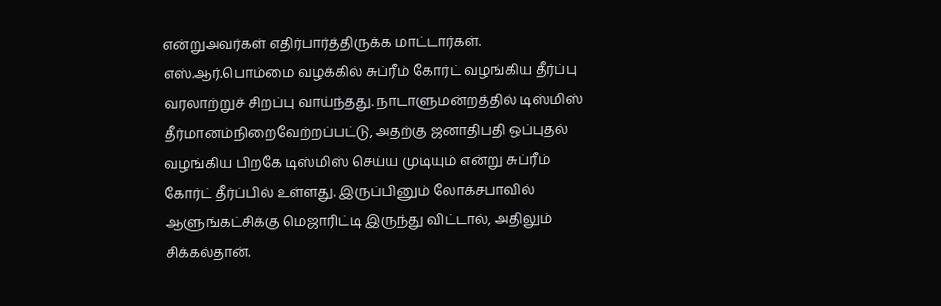என்றுஅவர்கள் எதிர்பார்த்திருக்க மாட்டார்கள்.
எஸ்.ஆர்.பொம்மை வழக்கில் சுப்ரீம் கோர்ட் வழங்கிய தீர்ப்பு வரலாற்றுச் சிறப்பு வாய்ந்தது. நாடாளுமன்றத்தில் டிஸ்மிஸ் தீர்மானம்நிறைவேற்றப்பட்டு, அதற்கு ஜனாதிபதி ஒப்புதல் வழங்கிய பிறகே டிஸ்மிஸ் செய்ய முடியும் என்று சுப்ரீம் கோர்ட் தீர்ப்பில் உள்ளது. இருப்பினும் லோக்சபாவில் ஆளுங்கட்சிக்கு மெஜாரிட்டி இருந்து விட்டால், அதிலும் சிக்கல்தான்.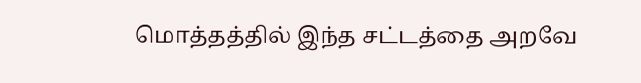மொத்தத்தில் இந்த சட்டத்தை அறவே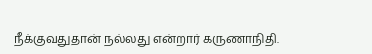நீக்குவதுதான் நல்லது என்றார் கருணாநிதி.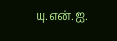யு.என்.ஐ.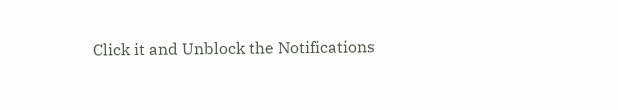Click it and Unblock the Notifications